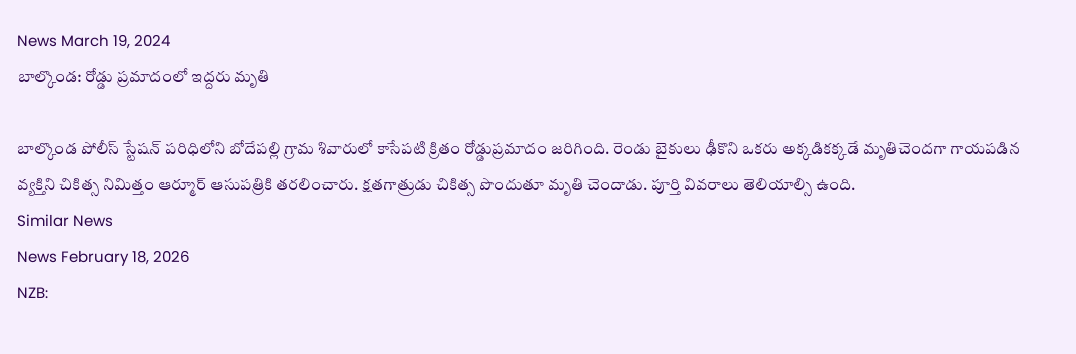News March 19, 2024
బాల్కొండ: రోడ్డు ప్రమాదంలో ఇద్దరు మృతి

బాల్కొండ పోలీస్ స్టేషన్ పరిధిలోని బోదేపల్లి గ్రామ శివారులో కాసేపటి క్రితం రోడ్డుప్రమాదం జరిగింది. రెండు బైకులు ఢీకొని ఒకరు అక్కడికక్కడే మృతిచెందగా గాయపడిన వ్యక్తిని చికిత్స నిమిత్తం ఆర్మూర్ ఆసుపత్రికి తరలించారు. క్షతగాత్రుడు చికిత్స పొందుతూ మృతి చెందాడు. పూర్తి వివరాలు తెలియాల్సి ఉంది.
Similar News
News February 18, 2026
NZB: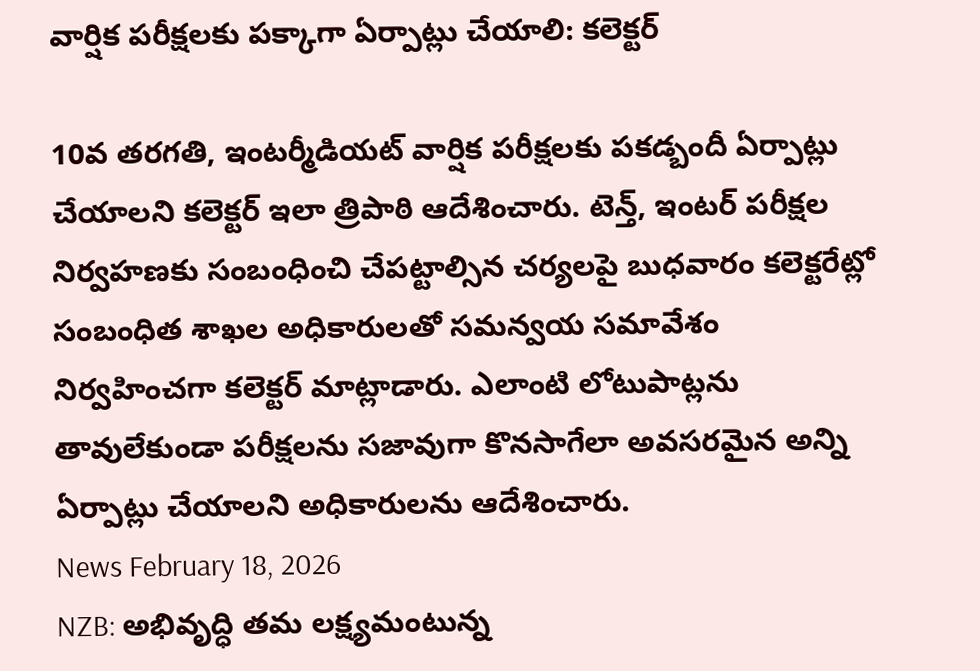వార్షిక పరీక్షలకు పక్కాగా ఏర్పాట్లు చేయాలి: కలెక్టర్

10వ తరగతి, ఇంటర్మీడియట్ వార్షిక పరీక్షలకు పకడ్బందీ ఏర్పాట్లు చేయాలని కలెక్టర్ ఇలా త్రిపాఠి ఆదేశించారు. టెన్త్, ఇంటర్ పరీక్షల నిర్వహణకు సంబంధించి చేపట్టాల్సిన చర్యలపై బుధవారం కలెక్టరేట్లో సంబంధిత శాఖల అధికారులతో సమన్వయ సమావేశం నిర్వహించగా కలెక్టర్ మాట్లాడారు. ఎలాంటి లోటుపాట్లను తావులేకుండా పరీక్షలను సజావుగా కొనసాగేలా అవసరమైన అన్ని ఏర్పాట్లు చేయాలని అధికారులను ఆదేశించారు.
News February 18, 2026
NZB: అభివృద్ధి తమ లక్ష్యమంటున్న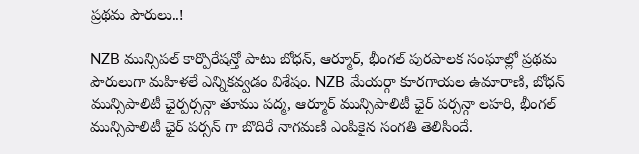ప్రథమ పౌరులు..!

NZB మున్సిపల్ కార్పొరేషన్తో పాటు బోధన్, ఆర్మూర్, భీంగల్ పురపాలక సంఘాల్లో ప్రథమ పౌరులుగా మహిళలే ఎన్నికవ్వడం విశేషం. NZB మేయర్గా కూరగాయల ఉమారాణి, బోధన్ మున్సిపాలిటీ ఛైర్పర్సన్గా తూము పద్మ, ఆర్మూర్ మున్సిపాలిటీ ఛైర్ పర్సన్గా లహరి, భీంగల్ మున్సిపాలిటీ ఛైర్ పర్సన్ గా బొదిరే నాగమణి ఎంపికైన సంగతి తెలిసిందే.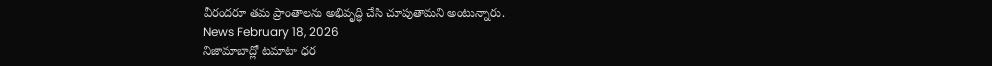వీరందరూ తమ ప్రాంతాలను అభివృద్ధి చేసి చూపుతామని అంటున్నారు.
News February 18, 2026
నిజామాబాద్లో టమాటా ధర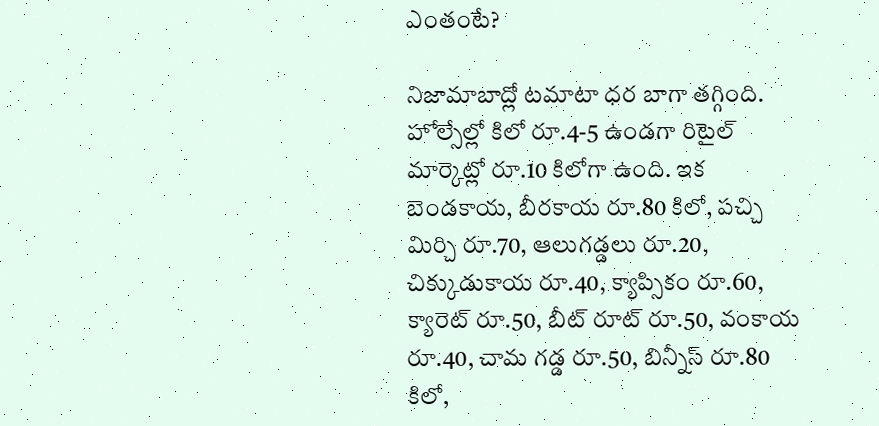ఎంతంటే?

నిజామాబాద్లో టమాటా ధర బాగా తగ్గింది. హోల్సేల్లో కిలో రూ.4-5 ఉండగా రిటైల్ మార్కెట్లో రూ.10 కిలోగా ఉంది. ఇక బెండకాయ, బీరకాయ రూ.80 కిలో, పచ్చి మిర్చి రూ.70, ఆలుగడ్డలు రూ.20, చిక్కుడుకాయ రూ.40, క్యాప్సికం రూ.60, క్యారెట్ రూ.50, బీట్ రూట్ రూ.50, వంకాయ రూ.40, చామ గడ్డ రూ.50, బిన్నీస్ రూ.80 కిలో,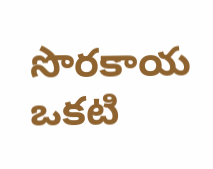సొరకాయ ఒకటి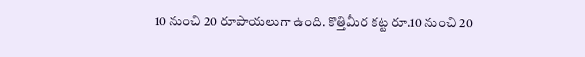10 నుంచి 20 రూపాయలుగా ఉంది. కొత్తిమీర కట్ట రూ.10 నుంచి 20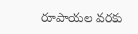రూపాయల వరకు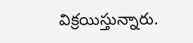విక్రయిస్తున్నారు.